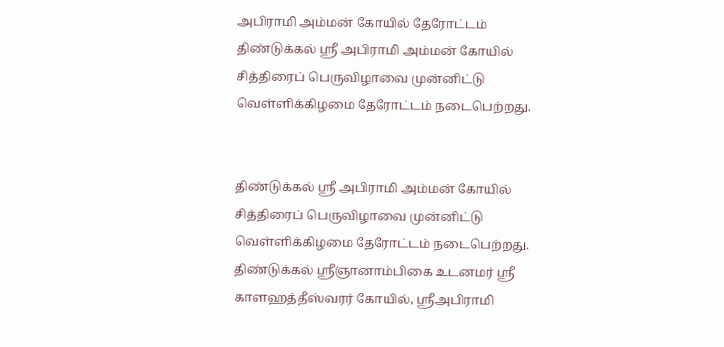அபிராமி அம்மன் கோயில் தேரோட்டம்
திண்டுக்கல் ஸ்ரீ அபிராமி அம்மன் கோயில் சித்திரைப் பெருவிழாவை முன்னிட்டு வெள்ளிக்கிழமை தேரோட்டம் நடைபெற்றது.


திண்டுக்கல் ஸ்ரீ அபிராமி அம்மன் கோயில் சித்திரைப் பெருவிழாவை முன்னிட்டு வெள்ளிக்கிழமை தேரோட்டம் நடைபெற்றது.
திண்டுக்கல் ஸ்ரீஞானாம்பிகை உடனமர் ஸ்ரீ காளஹத்தீஸ்வரர் கோயில், ஸ்ரீஅபிராமி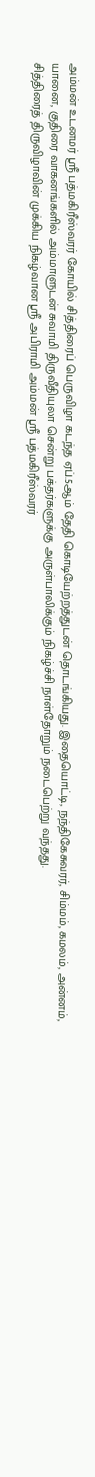அம்மன் உடனமர் ஸ்ரீ பத்மகிரீஸ்வரர் கோயில் சித்திரைப் பெருவிழா கடந்த ஏப்.5ஆம் தேதி கொடியேற்றத்துடன் தொடங்கியது. இதையொட்டி, நந்திகேசுவரர், சிம்மம், கமலம், அன்னம், யானை, குதிரை வாகனங்களில் அம்மாளுடன் சுவாமி திருவீதியுலா சென்று பக்தர்களுக்கு அருள்பாலிக்கும் நிகழ்ச்சி நாள்தோறும் நடைபெற்று வந்தது.
சித்திரைத் திருவிழாவின் முக்கிய நிகழ்வான ஸ்ரீ அபிராமி அம்மன் ஸ்ரீ பத்மகிரீஸ்வரர்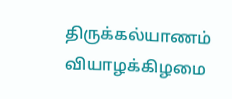திருக்கல்யாணம் வியாழக்கிழமை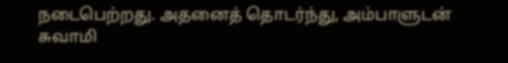நடைபெற்றது. அதனைத் தொடர்ந்து, அம்பாளுடன் சுவாமி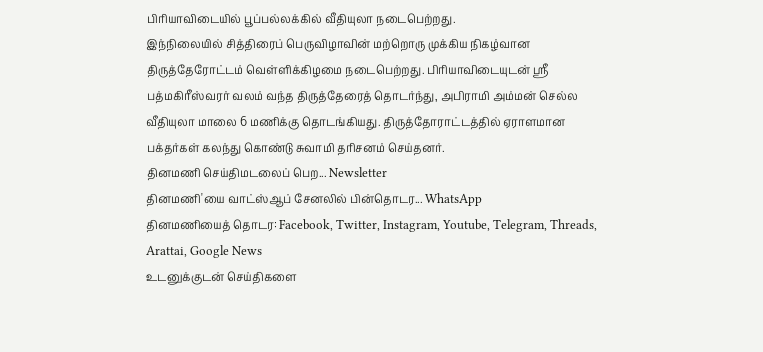பிரியாவிடையில் பூப்பல்லக்கில் வீதியுலா நடைபெற்றது.
இந்நிலையில் சித்திரைப் பெருவிழாவின் மற்றொரு முக்கிய நிகழ்வான திருத்தேரோட்டம் வெள்ளிக்கிழமை நடைபெற்றது. பிரியாவிடையுடன் ஸ்ரீ பத்மகிரீஸ்வரர் வலம் வந்த திருத்தேரைத் தொடர்ந்து, அபிராமி அம்மன் செல்ல வீதியுலா மாலை 6 மணிக்கு தொடங்கியது. திருத்தோராட்டத்தில் ஏராளமான பக்தர்கள் கலந்து கொண்டு சுவாமி தரிசனம் செய்தனர்.
தினமணி செய்திமடலைப் பெற... Newsletter
தினமணி'யை வாட்ஸ்ஆப் சேனலில் பின்தொடர... WhatsApp
தினமணியைத் தொடர: Facebook, Twitter, Instagram, Youtube, Telegram, Threads, Arattai, Google News
உடனுக்குடன் செய்திகளை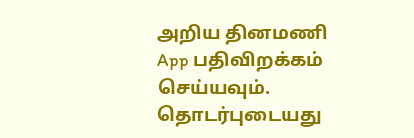அறிய தினமணி App பதிவிறக்கம் செய்யவும்.
தொடர்புடையது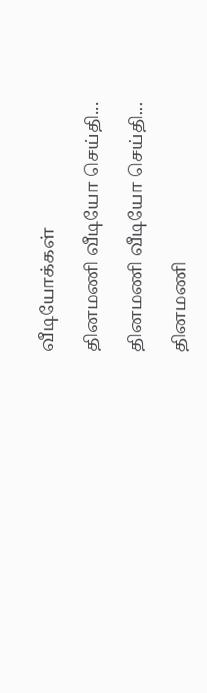வீடியோக்கள்

தினமணி வீடியோ செய்தி...

தினமணி வீடியோ செய்தி...

தினமணி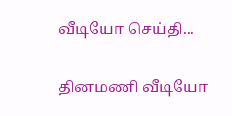வீடியோ செய்தி...

தினமணி வீடியோ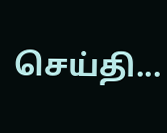செய்தி...